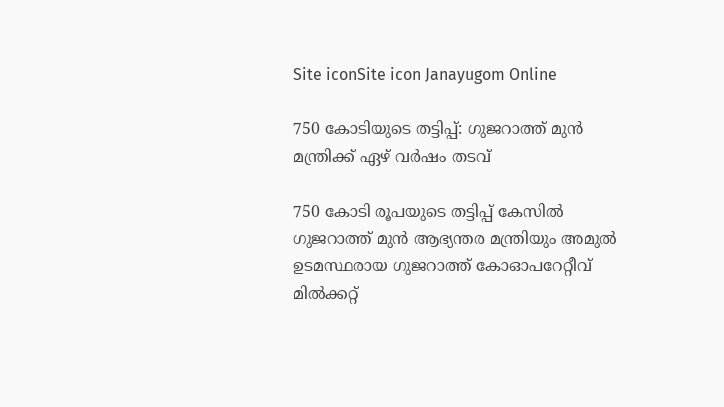Site iconSite icon Janayugom Online

750 കോടിയുടെ തട്ടിപ്പ്: ഗുജറാത്ത് മുന്‍ മന്ത്രിക്ക് ഏഴ് വര്‍ഷം തടവ്

750 കോടി രൂപയുടെ തട്ടിപ്പ് കേസില്‍ ഗുജറാത്ത് മുൻ ആഭ്യന്തര മന്ത്രിയും അമുല്‍ ഉടമസ്ഥരായ ഗുജറാത്ത് കോഓപറേറ്റീവ് മില്‍ക്കറ്റ്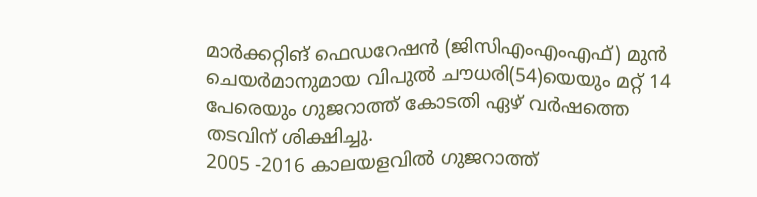മാര്‍ക്കറ്റിങ് ഫെഡറേഷൻ (ജിസിഎംഎംഎഫ്) മുൻ ചെയര്‍മാനുമായ വിപുല്‍ ചൗധരി(54)യെയും മറ്റ് 14 പേരെയും ഗുജറാത്ത് കോടതി ഏഴ് വര്‍ഷത്തെ തടവിന് ശിക്ഷിച്ചു.
2005 ‑2016 കാലയളവില്‍ ഗുജറാത്ത്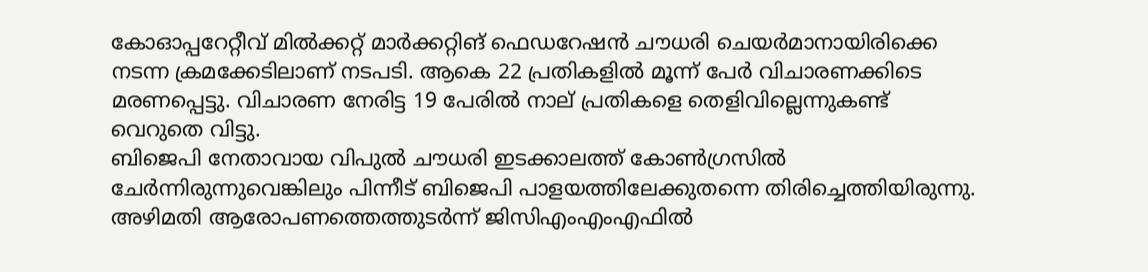കോഓപ്പറേറ്റീവ് മില്‍ക്കറ്റ് മാര്‍ക്കറ്റിങ് ഫെഡറേഷൻ ചൗധരി ചെയര്‍മാനായിരിക്കെ നടന്ന ക്രമക്കേടിലാണ് നടപടി. ആകെ 22 പ്രതികളില്‍ മൂന്ന് പേര്‍ വിചാരണക്കിടെ മരണപ്പെട്ടു. വിചാരണ നേരിട്ട 19 പേരില്‍ നാല് പ്രതികളെ തെളിവില്ലെന്നുകണ്ട് വെറുതെ വിട്ടു.
ബിജെപി നേതാവായ വിപുല്‍ ചൗധരി ഇടക്കാലത്ത് കോണ്‍ഗ്രസില്‍ ചേര്‍ന്നിരുന്നുവെങ്കിലും പിന്നീട് ബിജെപി പാളയത്തിലേക്കുതന്നെ തിരിച്ചെത്തിയിരുന്നു. അഴിമതി ആരോപണത്തെത്തുടര്‍ന്ന് ജിസിഎംഎംഎഫിൽ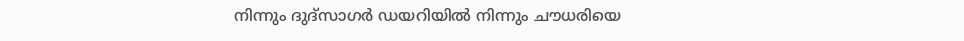നിന്നും ദുദ്‌സാഗർ ഡയറിയിൽ നിന്നും ചൗധരിയെ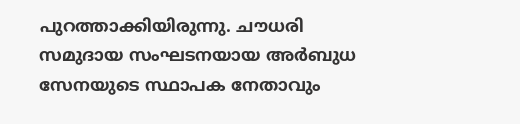പുറത്താക്കിയിരുന്നു. ചൗധരി സമുദായ സംഘടനയായ അര്‍ബുധ സേനയുടെ സ്ഥാപക നേതാവും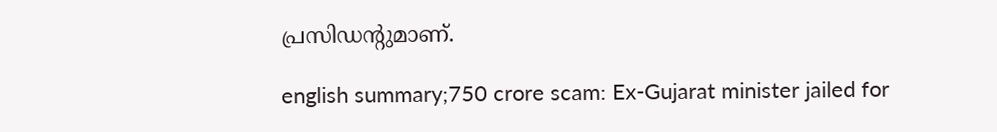പ്രസിഡന്റുമാണ്.

english summary;750 crore scam: Ex-Gujarat minister jailed for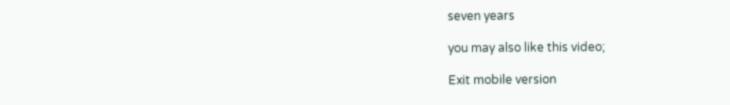seven years

you may also like this video;

Exit mobile version